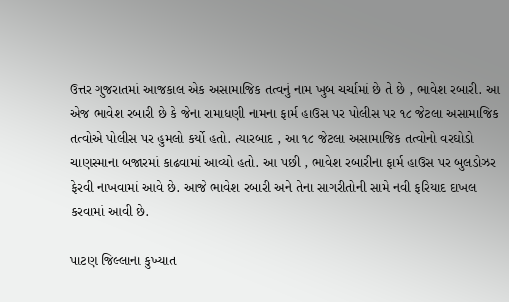ઉત્તર ગુજરાતમાં આજકાલ એક અસામાજિક તત્વનું નામ ખુબ ચર્ચામાં છે તે છે , ભાવેશ રબારી. આ એજ ભાવેશ રબારી છે કે જેના રામાધણી નામના ફાર્મ હાઉસ પર પોલીસ પર ૧૮ જેટલા અસામાજિક તત્વોએ પોલીસ પર હુમલો કર્યો હતો. ત્યારબાદ , આ ૧૮ જેટલા અસામાજિક તત્વોનો વરઘોડો ચાણસ્માના બજારમાં કાઢવામાં આવ્યો હતો. આ પછી , ભાવેશ રબારીના ફાર્મ હાઉસ પર બુલડોઝર ફેરવી નાખવામાં આવે છે. આજે ભાવેશ રબારી અને તેના સાગરીતોની સામે નવી ફરિયાદ દાખલ કરવામાં આવી છે.

પાટણ જિલ્લાના કુખ્યાત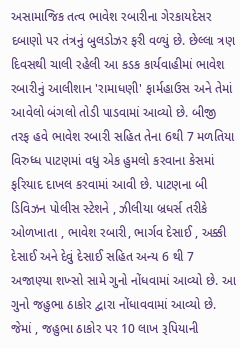અસામાજિક તત્વ ભાવેશ રબારીના ગેરકાયદેસર દબાણો પર તંત્રનું બુલડોઝર ફરી વળ્યું છે. છેલ્લા ત્રણ દિવસથી ચાલી રહેલી આ કડક કાર્યવાહીમાં ભાવેશ રબારીનું આલીશાન 'રામાધણી' ફાર્મહાઉસ અને તેમાં આવેલો બંગલો તોડી પાડવામાં આવ્યો છે. બીજી તરફ હવે ભાવેશ રબારી સહિત તેના 6થી 7 મળતિયા વિરુધ્ધ પાટણમાં વધુ એક હુમલો કરવાના કેસમાં ફરિયાદ દાખલ કરવામાં આવી છે. પાટણના બી ડિવિઝન પોલીસ સ્ટેશને , ઝીલીયા બ્રધર્સ તરીકે ઓળખાતા , ભાવેશ રબારી, ભાર્ગવ દેસાઈ , અક્કી દેસાઈ અને દેવું દેસાઈ સહિત અન્ય 6 થી 7 અજાણ્યા શખ્સો સામે ગુનો નોંધવામાં આવ્યો છે. આ ગુનો જહુભા ઠાકોર દ્વારા નોંધાવવામાં આવ્યો છે. જેમાં , જહુભા ઠાકોર પર 10 લાખ રૂપિયાની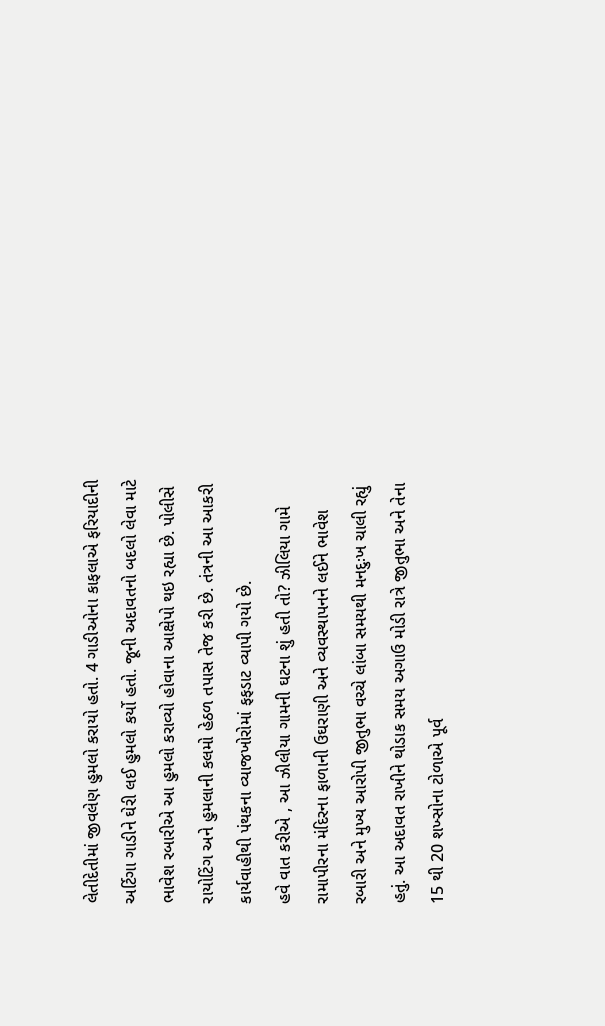લેતીદેતીમાં જીવલેણ હુમલો કરાયો હતો. 4 ગાડીઓના કાફલાએ ફરિયાદીની અર્ટિગા ગાડીને ઘેરી લઈ હુમલો કર્યો હતો. જૂની અદાવતનો બદલો લેવા માટે ભાવેશ રબારીએ આ હુમલો કરાવ્યો હોવાના આક્ષેપો થઇ રહ્યા છે. પોલીસે રાયોટિંગ અને હુમલાની કલમો હેઠળ તપાસ તેજ કરી છે. તંત્રની આ આકરી કાર્યવાહીથી પંથકના વ્યાજખોરોમાં ફફડાટ વ્યાપી ગયો છે.
હવે વાત કરીએ , આ ઝીલીયા ગામની ઘટના શું હતી તો? ઝીલિયા ગામે રામાપીરના મંદિરના ફાળાની ઉઘરાણી અને વ્યવસ્થાપનને લઈને ભાવેશ રબારી અને મુખ્ય આરોપી જીતુભા વચ્ચે લાંબા સમયથી મનદુઃખ ચાલી રહ્યું હતું. આ અદાવત રાખીને થોડાક સમય અગાઉ મોડી રાત્રે જીતુભા અને તેના 15 થી 20 શખ્સોના ટોળાએ પૂર્વ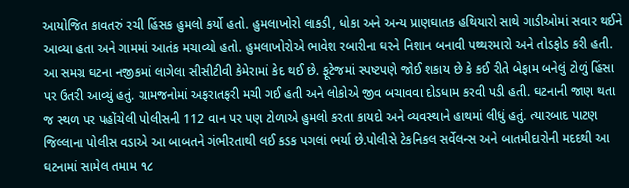આયોજિત કાવતરું રચી હિંસક હુમલો કર્યો હતો. હુમલાખોરો લાકડી, ધોકા અને અન્ય પ્રાણઘાતક હથિયારો સાથે ગાડીઓમાં સવાર થઈને આવ્યા હતા અને ગામમાં આતંક મચાવ્યો હતો. હુમલાખોરોએ ભાવેશ રબારીના ઘરને નિશાન બનાવી પથ્થરમારો અને તોડફોડ કરી હતી. આ સમગ્ર ઘટના નજીકમાં લાગેલા સીસીટીવી કેમેરામાં કેદ થઈ છે. ફૂટેજમાં સ્પષ્ટપણે જોઈ શકાય છે કે કઈ રીતે બેફામ બનેલું ટોળું હિંસા પર ઉતરી આવ્યું હતું. ગ્રામજનોમાં અફરાતફરી મચી ગઈ હતી અને લોકોએ જીવ બચાવવા દોડધામ કરવી પડી હતી. ઘટનાની જાણ થતા જ સ્થળ પર પહોંચેલી પોલીસની 112 વાન પર પણ ટોળાએ હુમલો કરતા કાયદો અને વ્યવસ્થાને હાથમાં લીધું હતું. ત્યારબાદ પાટણ જિલ્લાના પોલીસ વડાએ આ બાબતને ગંભીરતાથી લઈ કડક પગલાં ભર્યા છે.પોલીસે ટેકનિકલ સર્વેલન્સ અને બાતમીદારોની મદદથી આ ઘટનામાં સામેલ તમામ ૧૮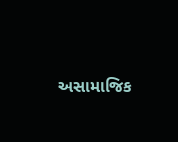અસામાજિક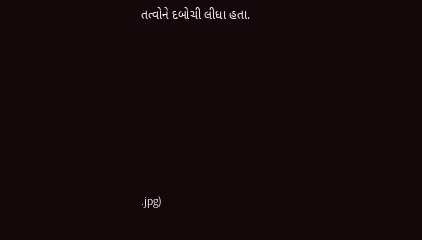તત્વોને દબોચી લીધા હતા.






.jpg)